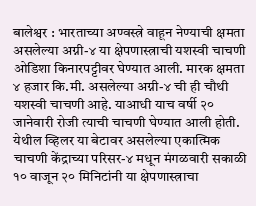बालेश्वर : भारताच्या अण्वस्त्रे वाहून नेण्याची क्षमता असलेल्या अग्नी-४ या क्षेपणास्त्राची यशस्वी चाचणी ओडिशा किनारपट्टीवर घेण्यात आली. मारक क्षमता ४ हजार कि.मी. असलेल्या अग्नी-४ ची ही चौथी यशस्वी चाचणी आहे. याआधी याच वर्षी २० जानेवारी रोजी त्याची चाचणी घेण्यात आली होती. येथील व्हिलर या बेटावर असलेल्या एकात्मिक चाचणी केंद्राच्या परिसर-४ मधून मंगळवारी सकाळी १० वाजून २० मिनिटांनी या क्षेपणास्त्राचा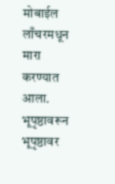मोबाईल लाँचरमधून मारा करण्यात आला. भूपृष्ठावरून भूपृष्ठावर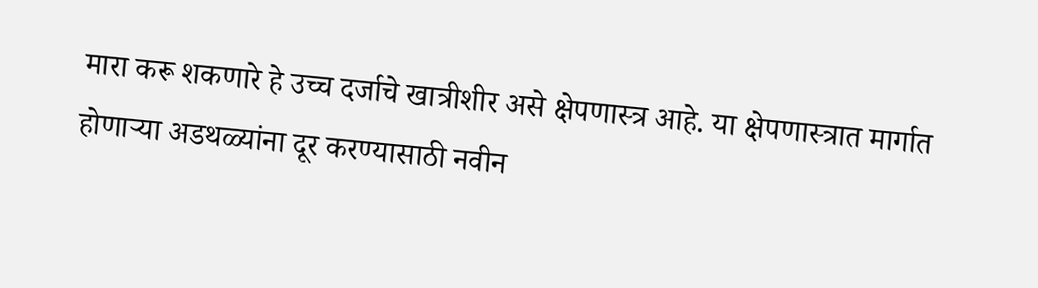मारा करू शकणारे हे उच्च दर्जाचे खात्रीशीर असे क्षेपणास्त्र आहे. या क्षेपणास्त्रात मार्गात होणाऱ्या अडथळ्यांना दूर करण्यासाठी नवीन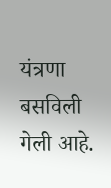यंत्रणा बसविली गेली आहे.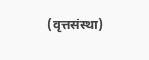(वृत्तसंस्था)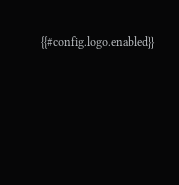{{#config.logo.enabled}}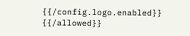{{/config.logo.enabled}}
{{/allowed}}